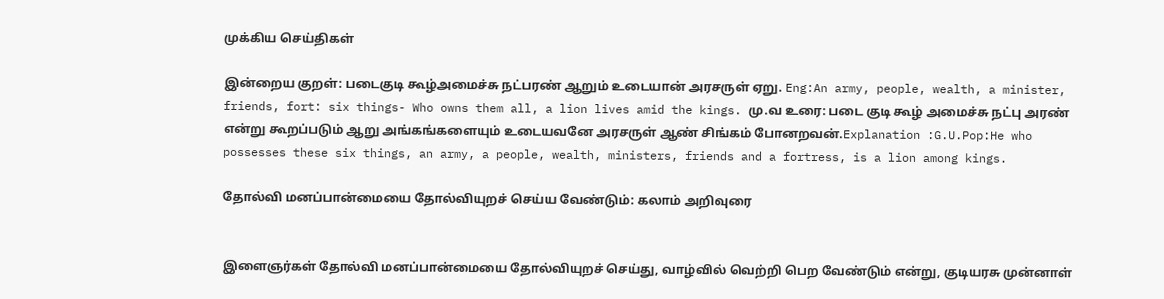முக்கிய செய்திகள்

இன்றைய குறள்: படைகுடி கூழ்அமைச்சு நட்பரண் ஆறும் உடையான் அரசருள் ஏறு. Eng:An army, people, wealth, a minister, friends, fort: six things- Who owns them all, a lion lives amid the kings. மு.வ உரை: படை குடி கூழ் அமைச்சு நட்பு அரண் என்று கூறப்படும் ஆறு அங்கங்களையும் உடையவனே அரசருள் ஆண் சிங்கம் போனறவன்.Explanation :G.U.Pop:He who possesses these six things, an army, a people, wealth, ministers, friends and a fortress, is a lion among kings.

தோல்வி மனப்பான்மையை தோல்வியுறச் செய்ய வேண்டும்: கலாம் அறிவுரை


இளைஞர்கள் தோல்வி மனப்பான்மையை தோல்வியுறச் செய்து, வாழ்வில் வெற்றி பெற வேண்டும் என்று, குடியரசு முன்னாள்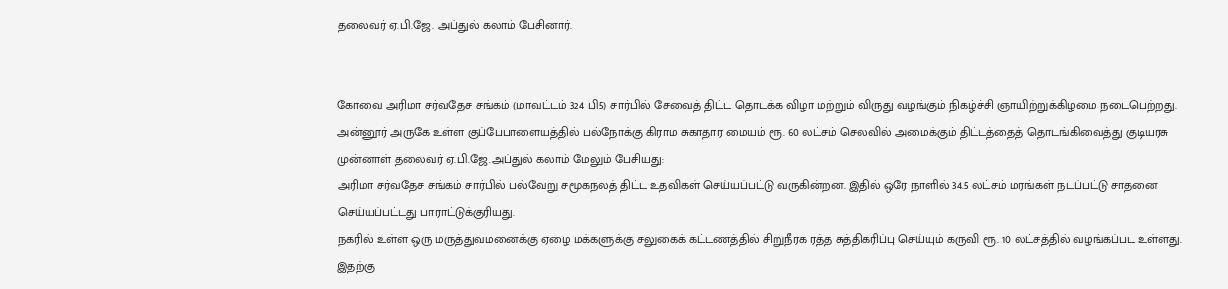தலைவர் ஏ.பி.ஜே. அப்துல் கலாம் பேசினார்.


கோவை அரிமா சர்வதேச சங்கம் (மாவட்டம் 324 பி5) சார்பில் சேவைத் திட்ட தொடக்க விழா மற்றும் விருது வழங்கும் நிகழ்ச்சி ஞாயிற்றுக்கிழமை நடைபெற்றது. அன்னூர் அருகே உள்ள குப்பேபாளையத்தில் பல்நோக்கு கிராம சுகாதார மையம் ரூ. 60 லட்சம் செலவில் அமைக்கும் திட்டத்தைத் தொடங்கிவைத்து குடியரசு முன்னாள் தலைவர் ஏ.பி.ஜே.அப்துல் கலாம் மேலும் பேசியது:
அரிமா சர்வதேச சங்கம் சார்பில் பல்வேறு சமூகநலத் திட்ட உதவிகள் செய்யப்பட்டு வருகின்றன. இதில் ஒரே நாளில் 34.5 லட்சம் மரங்கள் நடப்பட்டு சாதனை செய்யப்பட்டது பாராட்டுக்குரியது.
நகரில் உள்ள ஒரு மருத்துவமனைக்கு ஏழை மக்களுக்கு சலுகைக் கட்டணத்தில் சிறுநீரக ரத்த சுத்திகரிப்பு செய்யும் கருவி ரூ. 10 லட்சத்தில் வழங்கப்பட உள்ளது. இதற்கு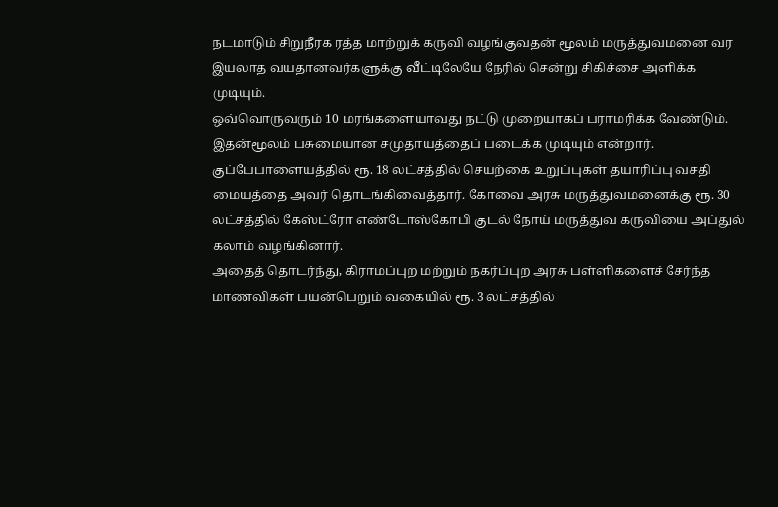நடமாடும் சிறுநீரக ரத்த மாற்றுக் கருவி வழங்குவதன் மூலம் மருத்துவமனை வர இயலாத வயதானவர்களுக்கு வீட்டிலேயே நேரில் சென்று சிகிச்சை அளிக்க முடியும்.
ஒவ்வொருவரும் 10 மரங்களையாவது நட்டு முறையாகப் பராமரிக்க வேண்டும். இதன்மூலம் பசுமையான சமுதாயத்தைப் படைக்க முடியும் என்றார்.
குப்பேபாளையத்தில் ரூ. 18 லட்சத்தில் செயற்கை உறுப்புகள் தயாரிப்பு வசதி மையத்தை அவர் தொடங்கிவைத்தார். கோவை அரசு மருத்துவமனைக்கு ரூ. 30 லட்சத்தில் கேஸ்ட்ரோ எண்டோஸ்கோபி குடல் நோய் மருத்துவ கருவியை அப்துல் கலாம் வழங்கினார்.
அதைத் தொடர்ந்து, கிராமப்புற மற்றும் நகர்ப்புற அரசு பள்ளிகளைச் சேர்ந்த மாணவிகள் பயன்பெறும் வகையில் ரூ. 3 லட்சத்தில்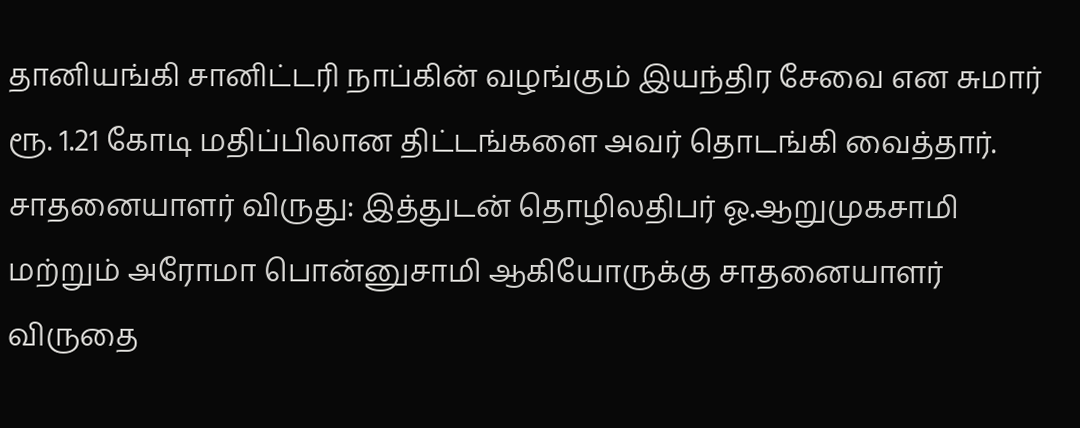தானியங்கி சானிட்டரி நாப்கின் வழங்கும் இயந்திர சேவை என சுமார் ரூ. 1.21 கோடி மதிப்பிலான திட்டங்களை அவர் தொடங்கி வைத்தார்.
சாதனையாளர் விருது: இத்துடன் தொழிலதிபர் ஓ.ஆறுமுகசாமி மற்றும் அரோமா பொன்னுசாமி ஆகியோருக்கு சாதனையாளர் விருதை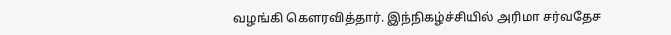வழங்கி கௌரவித்தார். இந்நிகழ்ச்சியில் அரிமா சர்வதேச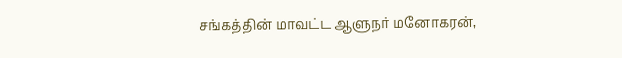சங்கத்தின் மாவட்ட ஆளுநர் மனோகரன்,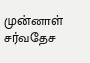முன்னாள் சர்வதேச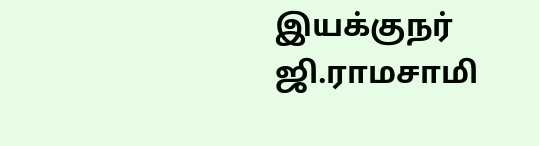இயக்குநர் ஜி.ராமசாமி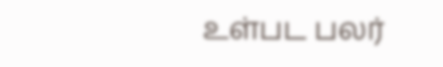உள்பட பலர்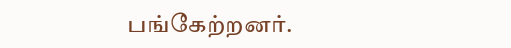பங்கேற்றனர்.